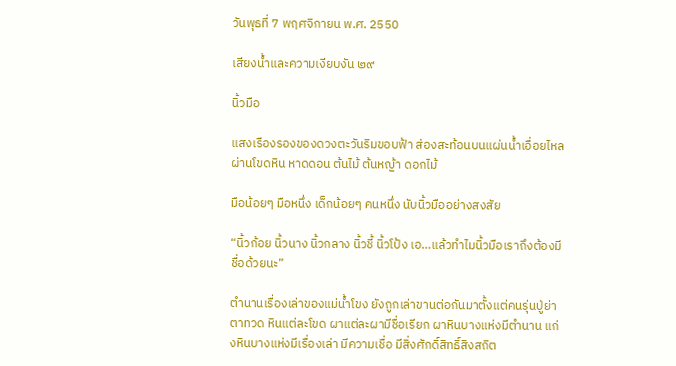วันพุธที่ 7 พฤศจิกายน พ.ศ. 2550

เสียงน้ำและความเงียบงัน ๒๙

นิ้วมือ

แสงเรืองรองของดวงตะวันริมขอบฟ้า ส่องสะท้อนบนแผ่นน้ำเอื่อยไหล ผ่านโขดหิน หาดดอน ต้นไม้ ต้นหญ้า ดอกไม้

มือน้อยๆ มือหนึ่ง เด็กน้อยๆ คนหนึ่ง นับนิ้วมืออย่างสงสัย

“นิ้วก้อย นิ้วนาง นิ้วกลาง นิ้วชี้ นิ้วโป้ง เอ…แล้วทำไมนิ้วมือเราถึงต้องมีชื่อด้วยนะ”

ตำนานเรื่องเล่าของแม่น้ำโขง ยังถูกเล่าขานต่อกันมาตั้งแต่คนรุ่นปู่ย่าตาทวด หินแต่ละโขด ผาแต่ละผามีชื่อเรียก ผาหินบางแห่งมีตำนาน แก่งหินบางแห่งมีเรื่องเล่า มีความเชื่อ มีสิ่งศักดิ์สิทธิ์สิงสถิต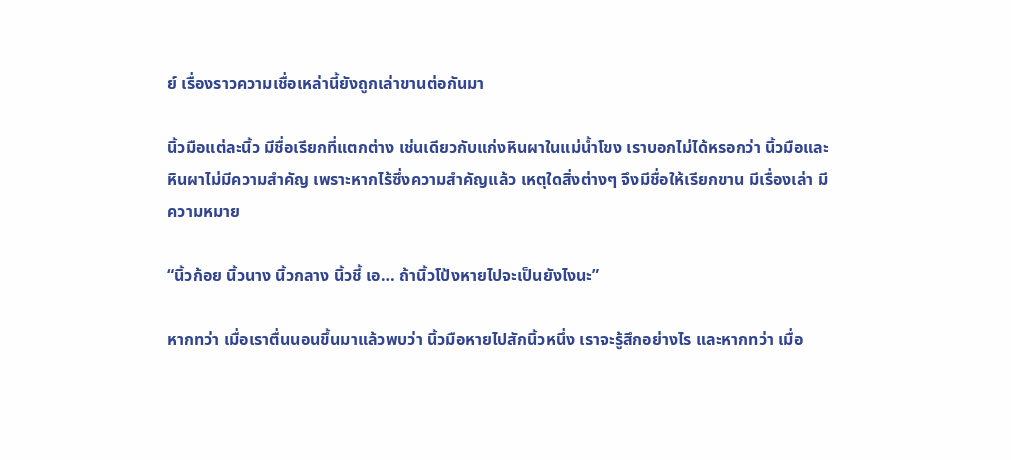ย์ เรื่องราวความเชื่อเหล่านี้ยังถูกเล่าขานต่อกันมา

นิ้วมือแต่ละนิ้ว มีชื่อเรียกที่แตกต่าง เช่นเดียวกับแก่งหินผาในแม่น้ำโขง เราบอกไม่ได้หรอกว่า นิ้วมือและหินผาไม่มีความสำคัญ เพราะหากไร้ซึ่งความสำคัญแล้ว เหตุใดสิ่งต่างๆ จึงมีชื่อให้เรียกขาน มีเรื่องเล่า มีความหมาย

“นิ้วก้อย นิ้วนาง นิ้วกลาง นิ้วชี้ เอ… ถ้านิ้วโป้งหายไปจะเป็นยังไงนะ”

หากทว่า เมื่อเราตื่นนอนขึ้นมาแล้วพบว่า นิ้วมือหายไปสักนิ้วหนึ่ง เราจะรู้สึกอย่างไร และหากทว่า เมื่อ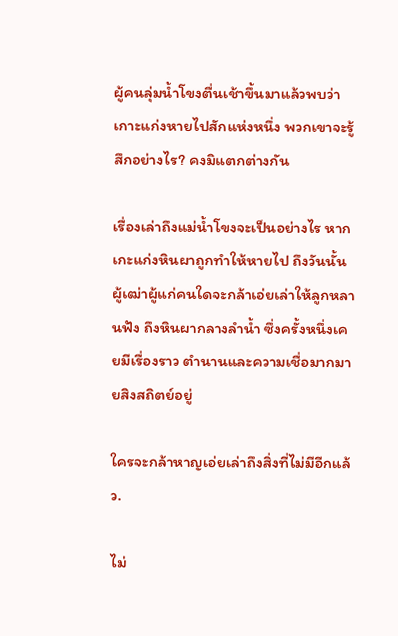ผู้คนลุ่มน้ำโขงตื่นเช้าขึ้นมาแล้วพบว่า เกาะแก่งหายไปสักแห่งหนึ่ง พวกเขาจะรู้สึกอย่างไร? คงมิแตกต่างกัน

เรื่องเล่าถึงแม่น้ำโขงจะเป็นอย่างไร หากเกะแก่งหินผาถูกทำให้หายไป ถึงวันนั้น ผู้เฒ่าผู้แก่คนใดจะกล้าเอ่ยเล่าให้ลูกหลานฟัง ถึงหินผากลางลำน้ำ ซึ่งครั้งหนึ่งเคยมีเรื่องราว ตำนานและความเชื่อมากมายสิงสถิตย์อยู่

ใครจะกล้าหาญเอ่ยเล่าถึงสิ่งที่ไม่มีอีกแล้ว.

ไม่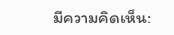มีความคิดเห็น: